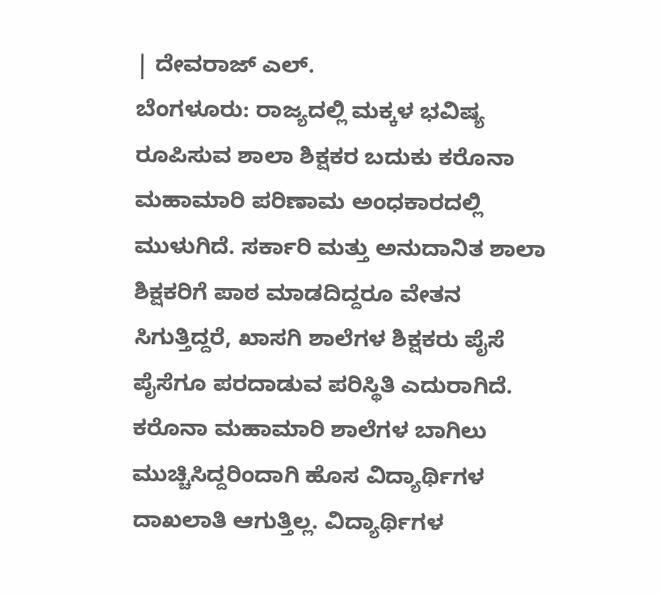| ದೇವರಾಜ್ ಎಲ್.
ಬೆಂಗಳೂರು: ರಾಜ್ಯದಲ್ಲಿ ಮಕ್ಕಳ ಭವಿಷ್ಯ ರೂಪಿಸುವ ಶಾಲಾ ಶಿಕ್ಷಕರ ಬದುಕು ಕರೊನಾ ಮಹಾಮಾರಿ ಪರಿಣಾಮ ಅಂಧಕಾರದಲ್ಲಿ ಮುಳುಗಿದೆ. ಸರ್ಕಾರಿ ಮತ್ತು ಅನುದಾನಿತ ಶಾಲಾ ಶಿಕ್ಷಕರಿಗೆ ಪಾಠ ಮಾಡದಿದ್ದರೂ ವೇತನ ಸಿಗುತ್ತಿದ್ದರೆ, ಖಾಸಗಿ ಶಾಲೆಗಳ ಶಿಕ್ಷಕರು ಪೈಸೆ ಪೈಸೆಗೂ ಪರದಾಡುವ ಪರಿಸ್ಥಿತಿ ಎದುರಾಗಿದೆ.
ಕರೊನಾ ಮಹಾಮಾರಿ ಶಾಲೆಗಳ ಬಾಗಿಲು ಮುಚ್ಚಿಸಿದ್ದರಿಂದಾಗಿ ಹೊಸ ವಿದ್ಯಾರ್ಥಿಗಳ ದಾಖಲಾತಿ ಆಗುತ್ತಿಲ್ಲ. ವಿದ್ಯಾರ್ಥಿಗಳ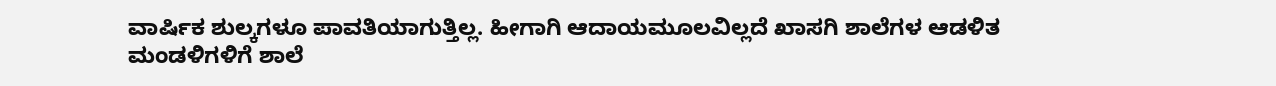ವಾರ್ಷಿಕ ಶುಲ್ಕಗಳೂ ಪಾವತಿಯಾಗುತ್ತಿಲ್ಲ. ಹೀಗಾಗಿ ಆದಾಯಮೂಲವಿಲ್ಲದೆ ಖಾಸಗಿ ಶಾಲೆಗಳ ಆಡಳಿತ ಮಂಡಳಿಗಳಿಗೆ ಶಾಲೆ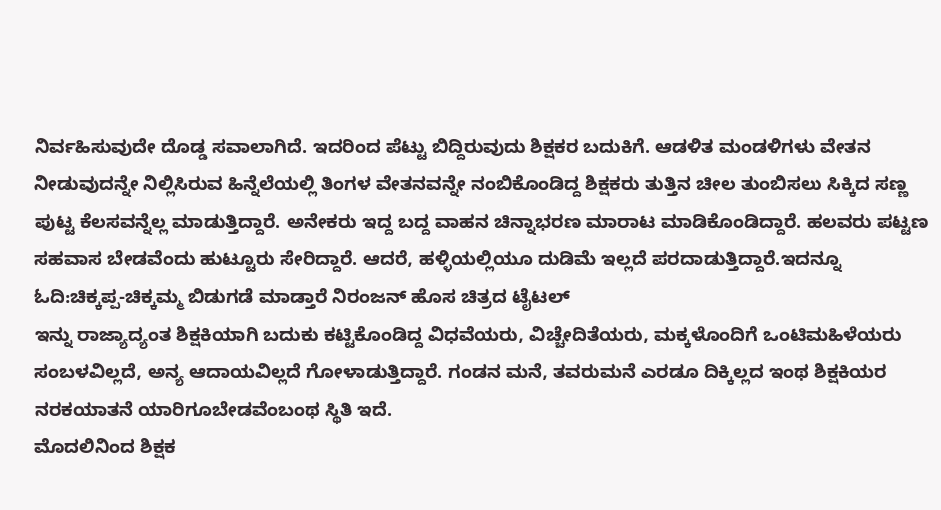ನಿರ್ವಹಿಸುವುದೇ ದೊಡ್ಡ ಸವಾಲಾಗಿದೆ. ಇದರಿಂದ ಪೆಟ್ಟು ಬಿದ್ದಿರುವುದು ಶಿಕ್ಷಕರ ಬದುಕಿಗೆ. ಆಡಳಿತ ಮಂಡಳಿಗಳು ವೇತನ ನೀಡುವುದನ್ನೇ ನಿಲ್ಲಿಸಿರುವ ಹಿನ್ನೆಲೆಯಲ್ಲಿ ತಿಂಗಳ ವೇತನವನ್ನೇ ನಂಬಿಕೊಂಡಿದ್ದ ಶಿಕ್ಷಕರು ತುತ್ತಿನ ಚೀಲ ತುಂಬಿಸಲು ಸಿಕ್ಕಿದ ಸಣ್ಣ ಪುಟ್ಟ ಕೆಲಸವನ್ನೆಲ್ಲ ಮಾಡುತ್ತಿದ್ದಾರೆ. ಅನೇಕರು ಇದ್ದ ಬದ್ದ ವಾಹನ ಚಿನ್ನಾಭರಣ ಮಾರಾಟ ಮಾಡಿಕೊಂಡಿದ್ದಾರೆ. ಹಲವರು ಪಟ್ಟಣ ಸಹವಾಸ ಬೇಡವೆಂದು ಹುಟ್ಟೂರು ಸೇರಿದ್ದಾರೆ. ಆದರೆ, ಹಳ್ಳಿಯಲ್ಲಿಯೂ ದುಡಿಮೆ ಇಲ್ಲದೆ ಪರದಾಡುತ್ತಿದ್ದಾರೆ.ಇದನ್ನೂ ಓದಿ:ಚಿಕ್ಕಪ್ಪ-ಚಿಕ್ಕಮ್ಮ ಬಿಡುಗಡೆ ಮಾಡ್ತಾರೆ ನಿರಂಜನ್ ಹೊಸ ಚಿತ್ರದ ಟೈಟಲ್
ಇನ್ನು ರಾಜ್ಯಾದ್ಯಂತ ಶಿಕ್ಷಕಿಯಾಗಿ ಬದುಕು ಕಟ್ಟಿಕೊಂಡಿದ್ದ ವಿಧವೆಯರು, ವಿಚ್ಚೇದಿತೆಯರು, ಮಕ್ಕಳೊಂದಿಗೆ ಒಂಟಿಮಹಿಳೆಯರು ಸಂಬಳವಿಲ್ಲದೆ, ಅನ್ಯ ಆದಾಯವಿಲ್ಲದೆ ಗೋಳಾಡುತ್ತಿದ್ದಾರೆ. ಗಂಡನ ಮನೆ, ತವರುಮನೆ ಎರಡೂ ದಿಕ್ಕಿಲ್ಲದ ಇಂಥ ಶಿಕ್ಷಕಿಯರ ನರಕಯಾತನೆ ಯಾರಿಗೂಬೇಡವೆಂಬಂಥ ಸ್ಥಿತಿ ಇದೆ.
ಮೊದಲಿನಿಂದ ಶಿಕ್ಷಕ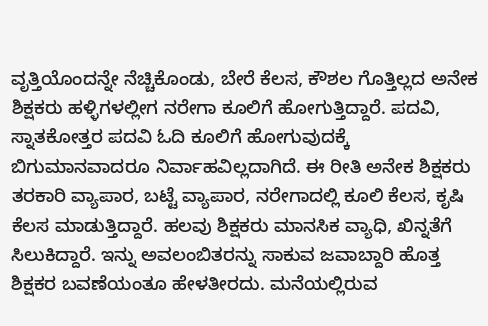ವೃತ್ತಿಯೊಂದನ್ನೇ ನೆಚ್ಚಿಕೊಂಡು, ಬೇರೆ ಕೆಲಸ, ಕೌಶಲ ಗೊತ್ತಿಲ್ಲದ ಅನೇಕ ಶಿಕ್ಷಕರು ಹಳ್ಳಿಗಳಲ್ಲೀಗ ನರೇಗಾ ಕೂಲಿಗೆ ಹೋಗುತ್ತಿದ್ದಾರೆ. ಪದವಿ, ಸ್ನಾತಕೋತ್ತರ ಪದವಿ ಓದಿ ಕೂಲಿಗೆ ಹೋಗುವುದಕ್ಕೆ ಬಿಗುಮಾನವಾದರೂ ನಿರ್ವಾಹವಿಲ್ಲದಾಗಿದೆ. ಈ ರೀತಿ ಅನೇಕ ಶಿಕ್ಷಕರು ತರಕಾರಿ ವ್ಯಾಪಾರ, ಬಟ್ಟೆ ವ್ಯಾಪಾರ, ನರೇಗಾದಲ್ಲಿ ಕೂಲಿ ಕೆಲಸ, ಕೃಷಿ ಕೆಲಸ ಮಾಡುತ್ತಿದ್ದಾರೆ. ಹಲವು ಶಿಕ್ಷಕರು ಮಾನಸಿಕ ವ್ಯಾಧಿ, ಖಿನ್ನತೆಗೆ ಸಿಲುಕಿದ್ದಾರೆ. ಇನ್ನು ಅವಲಂಬಿತರನ್ನು ಸಾಕುವ ಜವಾಬ್ದಾರಿ ಹೊತ್ತ ಶಿಕ್ಷಕರ ಬವಣೆಯಂತೂ ಹೇಳತೀರದು. ಮನೆಯಲ್ಲಿರುವ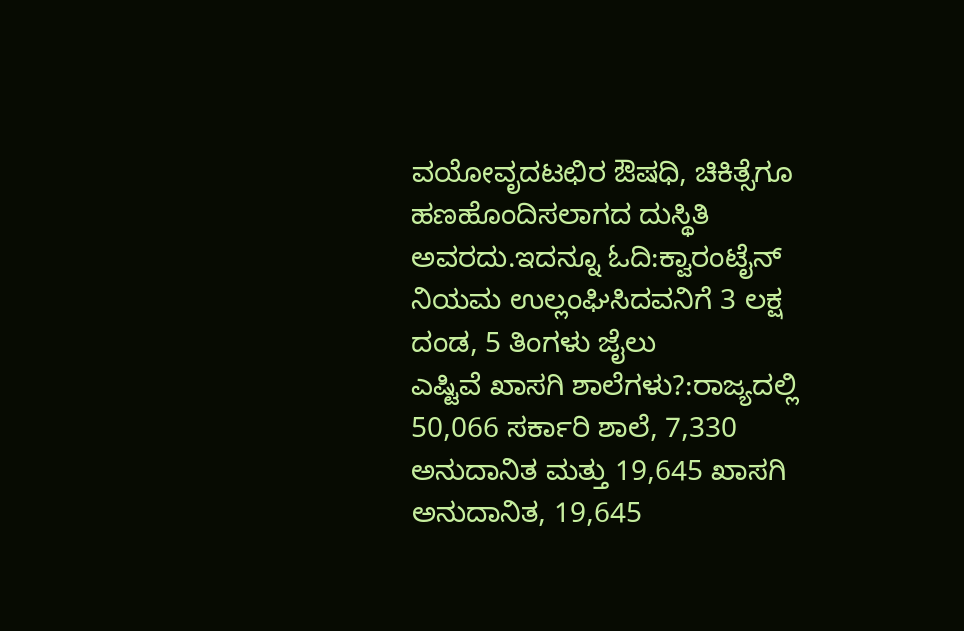ವಯೋವೃದಟಛಿರ ಔಷಧಿ, ಚಿಕಿತ್ಸೆಗೂ ಹಣಹೊಂದಿಸಲಾಗದ ದುಸ್ಥಿತಿ ಅವರದು.ಇದನ್ನೂ ಓದಿ:ಕ್ವಾರಂಟೈನ್‌ ನಿಯಮ ಉಲ್ಲಂಘಿಸಿದವನಿಗೆ 3 ಲಕ್ಷ ದಂಡ, 5 ತಿಂಗಳು ಜೈಲು
ಎಷ್ಟಿವೆ ಖಾಸಗಿ ಶಾಲೆಗಳು?:ರಾಜ್ಯದಲ್ಲಿ 50,066 ಸರ್ಕಾರಿ ಶಾಲೆ, 7,330 ಅನುದಾನಿತ ಮತ್ತು 19,645 ಖಾಸಗಿ ಅನುದಾನಿತ, 19,645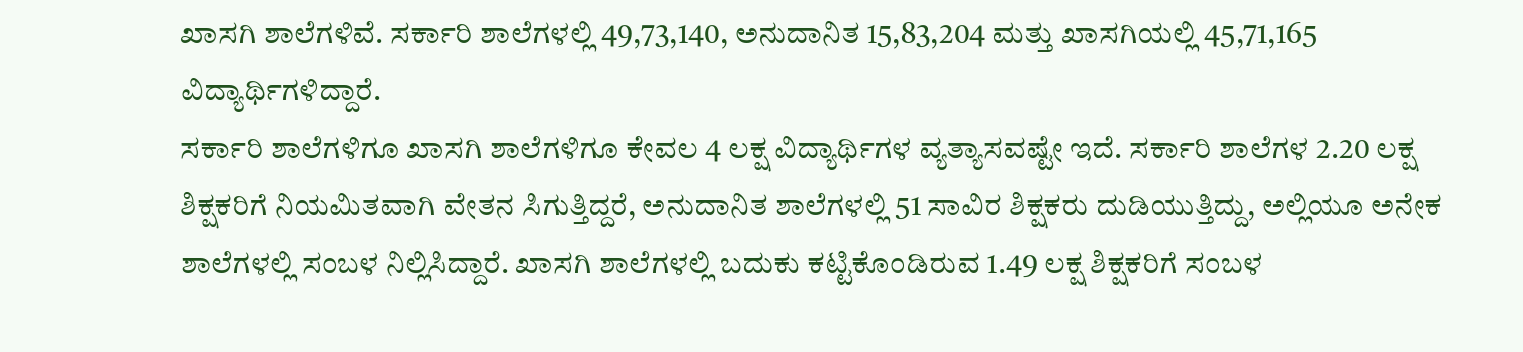ಖಾಸಗಿ ಶಾಲೆಗಳಿವೆ. ಸರ್ಕಾರಿ ಶಾಲೆಗಳಲ್ಲಿ 49,73,140, ಅನುದಾನಿತ 15,83,204 ಮತ್ತು ಖಾಸಗಿಯಲ್ಲಿ 45,71,165 ವಿದ್ಯಾರ್ಥಿಗಳಿದ್ದಾರೆ.
ಸರ್ಕಾರಿ ಶಾಲೆಗಳಿಗೂ ಖಾಸಗಿ ಶಾಲೆಗಳಿಗೂ ಕೇವಲ 4 ಲಕ್ಷ ವಿದ್ಯಾರ್ಥಿಗಳ ವ್ಯತ್ಯಾಸವಷ್ಟೇ ಇದೆ. ಸರ್ಕಾರಿ ಶಾಲೆಗಳ 2.20 ಲಕ್ಷ ಶಿಕ್ಷಕರಿಗೆ ನಿಯಮಿತವಾಗಿ ವೇತನ ಸಿಗುತ್ತಿದ್ದರೆ, ಅನುದಾನಿತ ಶಾಲೆಗಳಲ್ಲಿ 51 ಸಾವಿರ ಶಿಕ್ಷಕರು ದುಡಿಯುತ್ತಿದ್ದು, ಅಲ್ಲಿಯೂ ಅನೇಕ ಶಾಲೆಗಳಲ್ಲಿ ಸಂಬಳ ನಿಲ್ಲಿಸಿದ್ದಾರೆ. ಖಾಸಗಿ ಶಾಲೆಗಳಲ್ಲಿ ಬದುಕು ಕಟ್ಟಿಕೊಂಡಿರುವ 1.49 ಲಕ್ಷ ಶಿಕ್ಷಕರಿಗೆ ಸಂಬಳ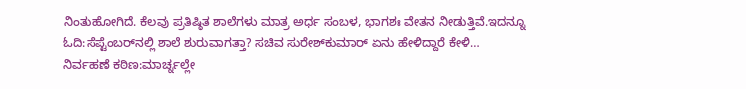ನಿಂತುಹೋಗಿದೆ. ಕೆಲವು ಪ್ರತಿಷ್ಠಿತ ಶಾಲೆಗಳು ಮಾತ್ರ ಅರ್ಧ ಸಂಬಳ, ಭಾಗಶಃ ವೇತನ ನೀಡುತ್ತಿವೆ.ಇದನ್ನೂ ಓದಿ:ಸೆಪ್ಟೆಂಬರ್‌ನಲ್ಲಿ ಶಾಲೆ ಶುರುವಾಗತ್ತಾ? ಸಚಿವ ಸುರೇಶ್‌ಕುಮಾರ್‌ ಏನು ಹೇಳಿದ್ದಾರೆ ಕೇಳಿ…
ನಿರ್ವಹಣೆ ಕಠಿಣ:ಮಾರ್ಚ್ನಲ್ಲೇ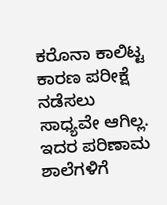ಕರೊನಾ ಕಾಲಿಟ್ಟ ಕಾರಣ ಪರೀಕ್ಷೆ ನಡೆಸಲು ಸಾಧ್ಯವೇ ಆಗಿಲ್ಲ. ಇದರ ಪರಿಣಾಮ ಶಾಲೆಗಳಿಗೆ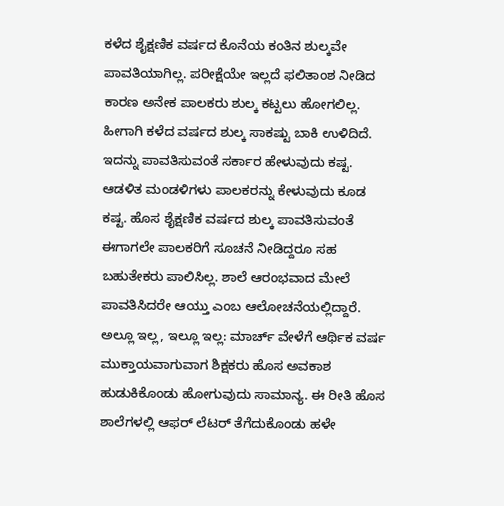ಕಳೆದ ಶೈಕ್ಷಣಿಕ ವರ್ಷದ ಕೊನೆಯ ಕಂತಿನ ಶುಲ್ಕವೇ ಪಾವತಿಯಾಗಿಲ್ಲ. ಪರೀಕ್ಷೆಯೇ ಇಲ್ಲದೆ ಫಲಿತಾಂಶ ನೀಡಿದ ಕಾರಣ ಅನೇಕ ಪಾಲಕರು ಶುಲ್ಕ ಕಟ್ಟಲು ಹೋಗಲಿಲ್ಲ. ಹೀಗಾಗಿ ಕಳೆದ ವರ್ಷದ ಶುಲ್ಕ ಸಾಕಷ್ಟು ಬಾಕಿ ಉಳಿದಿದೆ. ಇದನ್ನು ಪಾವತಿಸುವಂತೆ ಸರ್ಕಾರ ಹೇಳುವುದು ಕಷ್ಟ.
ಆಡಳಿತ ಮಂಡಳಿಗಳು ಪಾಲಕರನ್ನು ಕೇಳುವುದು ಕೂಡ ಕಷ್ಟ. ಹೊಸ ಶೈಕ್ಷಣಿಕ ವರ್ಷದ ಶುಲ್ಕ ಪಾವತಿಸುವಂತೆ ಈಗಾಗಲೇ ಪಾಲಕರಿಗೆ ಸೂಚನೆ ನೀಡಿದ್ದರೂ ಸಹ ಬಹುತೇಕರು ಪಾಲಿಸಿಲ್ಲ. ಶಾಲೆ ಆರಂಭವಾದ ಮೇಲೆ ಪಾವತಿಸಿದರೇ ಆಯ್ತು ಎಂಬ ಆಲೋಚನೆಯಲ್ಲಿದ್ದಾರೆ. ಅಲ್ಲೂ ಇಲ್ಲ, ಇಲ್ಲೂ ಇಲ್ಲ: ಮಾರ್ಚ್ ವೇಳೆಗೆ ಆರ್ಥಿಕ ವರ್ಷ ಮುಕ್ತಾಯವಾಗುವಾಗ ಶಿಕ್ಷಕರು ಹೊಸ ಅವಕಾಶ ಹುಡುಕಿಕೊಂಡು ಹೋಗುವುದು ಸಾಮಾನ್ಯ. ಈ ರೀತಿ ಹೊಸ ಶಾಲೆಗಳಲ್ಲಿ ಆಫರ್ ಲೆಟರ್ ತೆಗೆದುಕೊಂಡು ಹಳೇ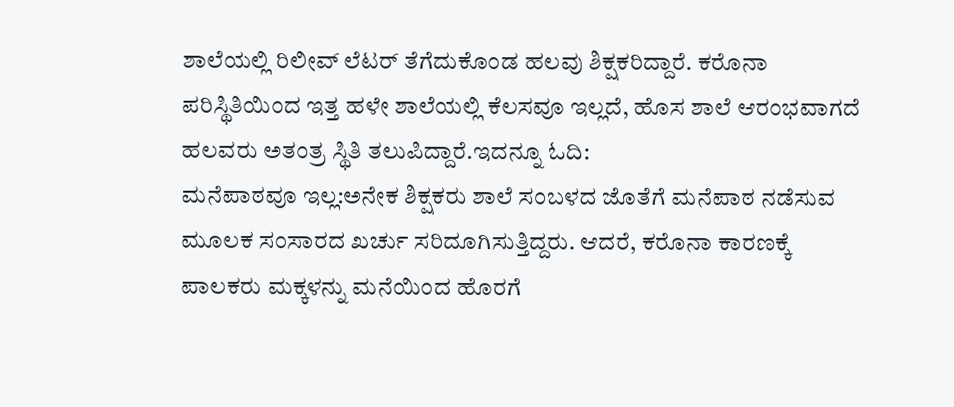ಶಾಲೆಯಲ್ಲಿ ರಿಲೀವ್ ಲೆಟರ್ ತೆಗೆದುಕೊಂಡ ಹಲವು ಶಿಕ್ಷಕರಿದ್ದಾರೆ. ಕರೊನಾ ಪರಿಸ್ಥಿತಿಯಿಂದ ಇತ್ತ ಹಳೇ ಶಾಲೆಯಲ್ಲಿ ಕೆಲಸವೂ ಇಲ್ಲದೆ, ಹೊಸ ಶಾಲೆ ಆರಂಭವಾಗದೆ ಹಲವರು ಅತಂತ್ರ ಸ್ಥಿತಿ ತಲುಪಿದ್ದಾರೆ.ಇದನ್ನೂ ಓದಿ:
ಮನೆಪಾಠವೂ ಇಲ್ಲ:ಅನೇಕ ಶಿಕ್ಷಕರು ಶಾಲೆ ಸಂಬಳದ ಜೊತೆಗೆ ಮನೆಪಾಠ ನಡೆಸುವ ಮೂಲಕ ಸಂಸಾರದ ಖರ್ಚು ಸರಿದೂಗಿಸುತ್ತಿದ್ದರು. ಆದರೆ, ಕರೊನಾ ಕಾರಣಕ್ಕೆ ಪಾಲಕರು ಮಕ್ಕಳನ್ನು ಮನೆಯಿಂದ ಹೊರಗೆ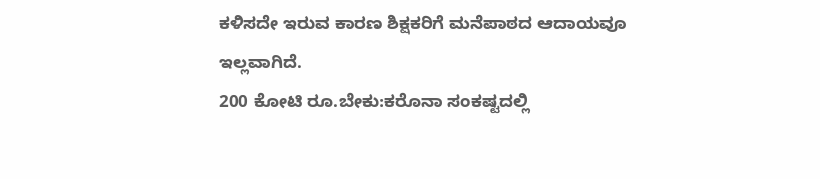ಕಳಿಸದೇ ಇರುವ ಕಾರಣ ಶಿಕ್ಷಕರಿಗೆ ಮನೆಪಾಠದ ಆದಾಯವೂ ಇಲ್ಲವಾಗಿದೆ.
200 ಕೋಟಿ ರೂ.ಬೇಕು:ಕರೊನಾ ಸಂಕಷ್ಟದಲ್ಲಿ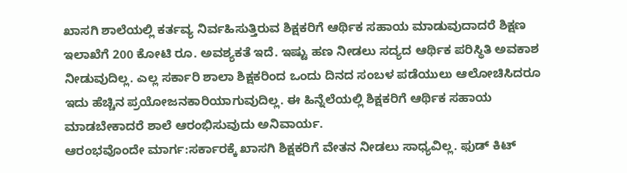ಖಾಸಗಿ ಶಾಲೆಯಲ್ಲಿ ಕರ್ತವ್ಯ ನಿರ್ವಹಿಸುತ್ತಿರುವ ಶಿಕ್ಷಕರಿಗೆ ಆರ್ಥಿಕ ಸಹಾಯ ಮಾಡುವುದಾದರೆ ಶಿಕ್ಷಣ ಇಲಾಖೆಗೆ 200 ಕೋಟಿ ರೂ. ಅವಶ್ಯಕತೆ ಇದೆ. ಇಷ್ಟು ಹಣ ನೀಡಲು ಸದ್ಯದ ಆರ್ಥಿಕ ಪರಿಸ್ಥಿತಿ ಅವಕಾಶ ನೀಡುವುದಿಲ್ಲ. ಎಲ್ಲ ಸರ್ಕಾರಿ ಶಾಲಾ ಶಿಕ್ಷಕರಿಂದ ಒಂದು ದಿನದ ಸಂಬಳ ಪಡೆಯುಲು ಆಲೋಚಿಸಿದರೂ ಇದು ಹೆಚ್ಚಿನ ಪ್ರಯೋಜನಕಾರಿಯಾಗುವುದಿಲ್ಲ. ಈ ಹಿನ್ನೆಲೆಯಲ್ಲಿ ಶಿಕ್ಷಕರಿಗೆ ಆರ್ಥಿಕ ಸಹಾಯ ಮಾಡಬೇಕಾದರೆ ಶಾಲೆ ಆರಂಭಿಸುವುದು ಅನಿವಾರ್ಯ.
ಆರಂಭವೊಂದೇ ಮಾರ್ಗ:ಸರ್ಕಾರಕ್ಕೆ ಖಾಸಗಿ ಶಿಕ್ಷಕರಿಗೆ ವೇತನ ನೀಡಲು ಸಾಧ್ಯವಿಲ್ಲ. ಫುಡ್ ಕಿಟ್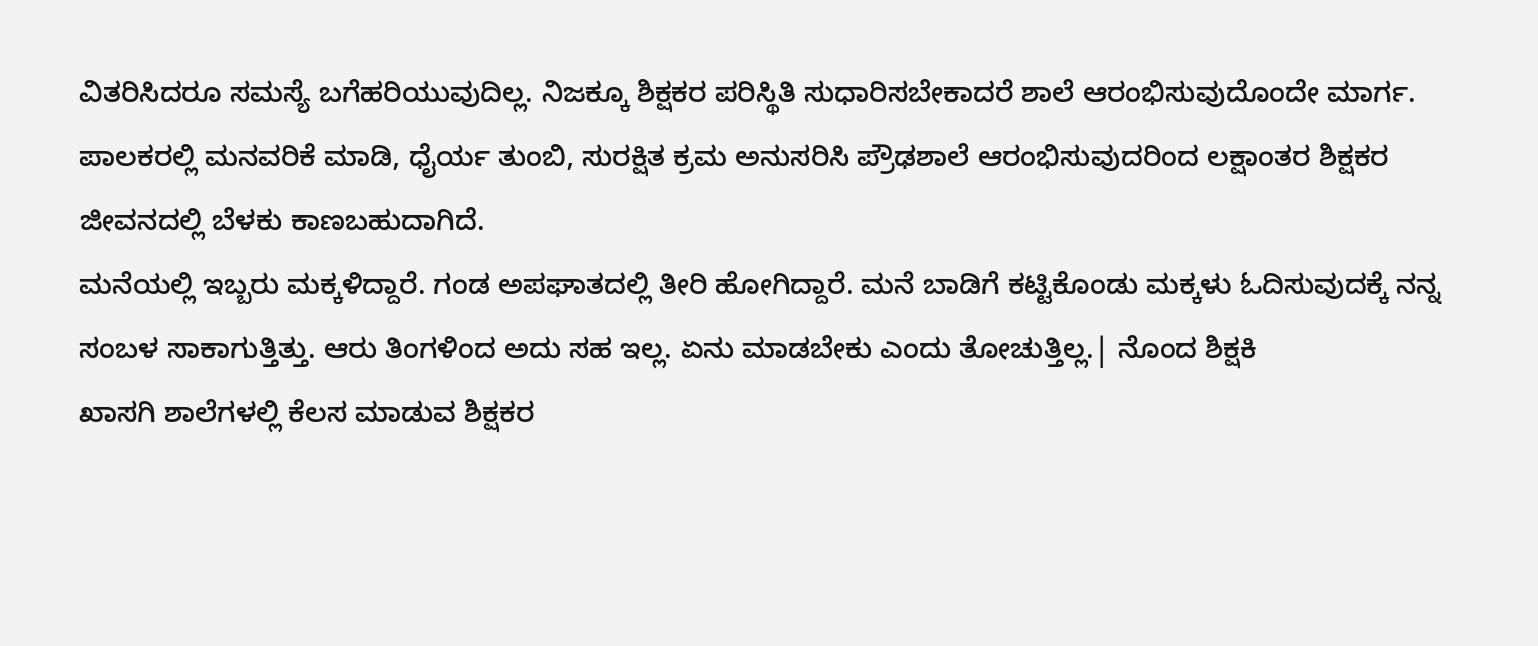ವಿತರಿಸಿದರೂ ಸಮಸ್ಯೆ ಬಗೆಹರಿಯುವುದಿಲ್ಲ. ನಿಜಕ್ಕೂ ಶಿಕ್ಷಕರ ಪರಿಸ್ಥಿತಿ ಸುಧಾರಿಸಬೇಕಾದರೆ ಶಾಲೆ ಆರಂಭಿಸುವುದೊಂದೇ ಮಾರ್ಗ. ಪಾಲಕರಲ್ಲಿ ಮನವರಿಕೆ ಮಾಡಿ, ಧೈರ್ಯ ತುಂಬಿ, ಸುರಕ್ಷಿತ ಕ್ರಮ ಅನುಸರಿಸಿ ಪ್ರೌಢಶಾಲೆ ಆರಂಭಿಸುವುದರಿಂದ ಲಕ್ಷಾಂತರ ಶಿಕ್ಷಕರ ಜೀವನದಲ್ಲಿ ಬೆಳಕು ಕಾಣಬಹುದಾಗಿದೆ.
ಮನೆಯಲ್ಲಿ ಇಬ್ಬರು ಮಕ್ಕಳಿದ್ದಾರೆ. ಗಂಡ ಅಪಘಾತದಲ್ಲಿ ತೀರಿ ಹೋಗಿದ್ದಾರೆ. ಮನೆ ಬಾಡಿಗೆ ಕಟ್ಟಿಕೊಂಡು ಮಕ್ಕಳು ಓದಿಸುವುದಕ್ಕೆ ನನ್ನ ಸಂಬಳ ಸಾಕಾಗುತ್ತಿತ್ತು. ಆರು ತಿಂಗಳಿಂದ ಅದು ಸಹ ಇಲ್ಲ. ಏನು ಮಾಡಬೇಕು ಎಂದು ತೋಚುತ್ತಿಲ್ಲ.| ನೊಂದ ಶಿಕ್ಷಕಿ
ಖಾಸಗಿ ಶಾಲೆಗಳಲ್ಲಿ ಕೆಲಸ ಮಾಡುವ ಶಿಕ್ಷಕರ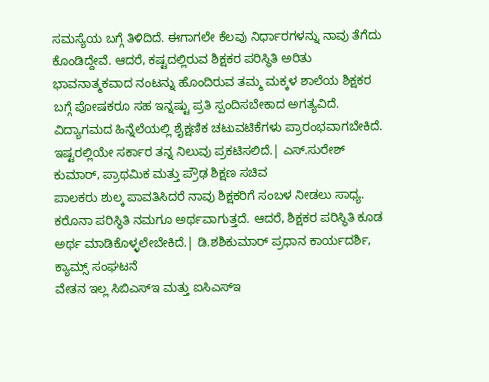ಸಮಸ್ಯೆಯ ಬಗ್ಗೆ ತಿಳಿದಿದೆ. ಈಗಾಗಲೇ ಕೆಲವು ನಿರ್ಧಾರಗಳನ್ನು ನಾವು ತೆಗೆದು ಕೊಂಡಿದ್ದೇವೆ. ಆದರೆ, ಕಷ್ಟದಲ್ಲಿರುವ ಶಿಕ್ಷಕರ ಪರಿಸ್ಥಿತಿ ಅರಿತು ಭಾವನಾತ್ಮಕವಾದ ನಂಟನ್ನು ಹೊಂದಿರುವ ತಮ್ಮ ಮಕ್ಕಳ ಶಾಲೆಯ ಶಿಕ್ಷಕರ ಬಗ್ಗೆ ಪೋಷಕರೂ ಸಹ ಇನ್ನಷ್ಟು ಪ್ರತಿ ಸ್ಪಂದಿಸಬೇಕಾದ ಅಗತ್ಯವಿದೆ. ವಿದ್ಯಾಗಮದ ಹಿನ್ನೆಲೆಯಲ್ಲಿ ಶೈಕ್ಷಣಿಕ ಚಟುವಟಿಕೆಗಳು ಪ್ರಾರಂಭವಾಗಬೇಕಿದೆ. ಇಷ್ಟರಲ್ಲಿಯೇ ಸರ್ಕಾರ ತನ್ನ ನಿಲುವು ಪ್ರಕಟಿಸಲಿದೆ.| ಎಸ್.ಸುರೇಶ್ ಕುಮಾರ್, ಪ್ರಾಥಮಿಕ ಮತ್ತು ಪ್ರೌಢ ಶಿಕ್ಷಣ ಸಚಿವ
ಪಾಲಕರು ಶುಲ್ಕ ಪಾವತಿಸಿದರೆ ನಾವು ಶಿಕ್ಷಕರಿಗೆ ಸಂಬಳ ನೀಡಲು ಸಾಧ್ಯ. ಕರೊನಾ ಪರಿಸ್ಥಿತಿ ನಮಗೂ ಅರ್ಥವಾಗುತ್ತದೆ. ಆದರೆ, ಶಿಕ್ಷಕರ ಪರಿಸ್ಥಿತಿ ಕೂಡ ಅರ್ಥ ಮಾಡಿಕೊಳ್ಳಲೇಬೇಕಿದೆ.| ಡಿ.ಶಶಿಕುಮಾರ್ ಪ್ರಧಾನ ಕಾರ್ಯದರ್ಶಿ, ಕ್ಯಾಮ್ಸ್ ಸಂಘಟನೆ
ವೇತನ ಇಲ್ಲ ಸಿಬಿಎಸ್ಇ ಮತ್ತು ಐಸಿಎಸ್ಇ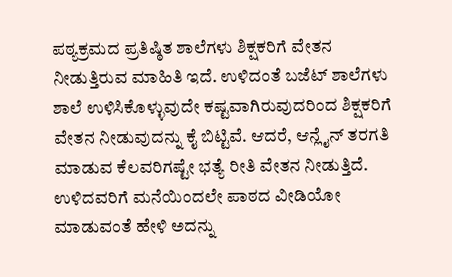ಪಠ್ಯಕ್ರಮದ ಪ್ರತಿಷ್ಠಿತ ಶಾಲೆಗಳು ಶಿಕ್ಷಕರಿಗೆ ವೇತನ ನೀಡುತ್ತಿರುವ ಮಾಹಿತಿ ಇದೆ. ಉಳಿದಂತೆ ಬಜೆಟ್ ಶಾಲೆಗಳು ಶಾಲೆ ಉಳಿಸಿಕೊಳ್ಳುವುದೇ ಕಷ್ಟವಾಗಿರುವುದರಿಂದ ಶಿಕ್ಷಕರಿಗೆ ವೇತನ ನೀಡುವುದನ್ನು ಕೈ ಬಿಟ್ಟಿವೆ. ಆದರೆ, ಆನ್ಲೈನ್ ತರಗತಿ ಮಾಡುವ ಕೆಲವರಿಗಷ್ಟೇ ಭತ್ಯೆ ರೀತಿ ವೇತನ ನೀಡುತ್ತಿದೆ. ಉಳಿದವರಿಗೆ ಮನೆಯಿಂದಲೇ ಪಾಠದ ವೀಡಿಯೋ ಮಾಡುವಂತೆ ಹೇಳಿ ಅದನ್ನು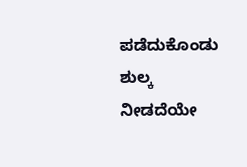ಪಡೆದುಕೊಂಡು ಶುಲ್ಕ ನೀಡದೆಯೇ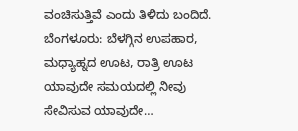ವಂಚಿಸುತ್ತಿವೆ ಎಂದು ತಿಳಿದು ಬಂದಿದೆ.
ಬೆಂಗಳೂರು: ಬೆಳಗ್ಗಿನ ಉಪಹಾರ, ಮಧ್ಯಾಹ್ನದ ಊಟ, ರಾತ್ರಿ ಊಟ ಯಾವುದೇ ಸಮಯದಲ್ಲಿ ನೀವು ಸೇವಿಸುವ ಯಾವುದೇ…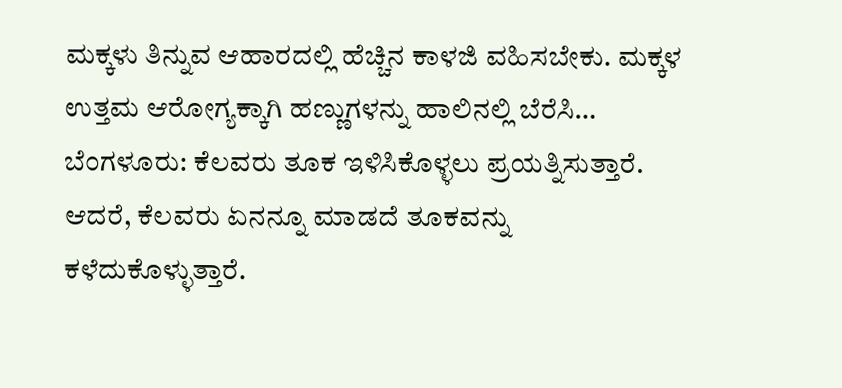ಮಕ್ಕಳು ತಿನ್ನುವ ಆಹಾರದಲ್ಲಿ ಹೆಚ್ಚಿನ ಕಾಳಜಿ ವಹಿಸಬೇಕು. ಮಕ್ಕಳ ಉತ್ತಮ ಆರೋಗ್ಯಕ್ಕಾಗಿ ಹಣ್ಣುಗಳನ್ನು ಹಾಲಿನಲ್ಲಿ ಬೆರೆಸಿ…
ಬೆಂಗಳೂರು: ಕೆಲವರು ತೂಕ ಇಳಿಸಿಕೊಳ್ಳಲು ಪ್ರಯತ್ನಿಸುತ್ತಾರೆ. ಆದರೆ, ಕೆಲವರು ಏನನ್ನೂ ಮಾಡದೆ ತೂಕವನ್ನು ಕಳೆದುಕೊಳ್ಳುತ್ತಾರೆ.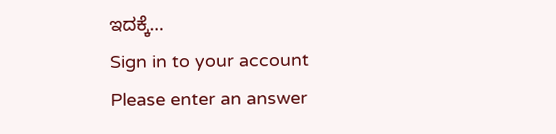ಇದಕ್ಕೆ…
Sign in to your account
Please enter an answer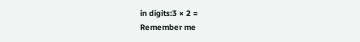in digits:3 × 2 =
Remember me